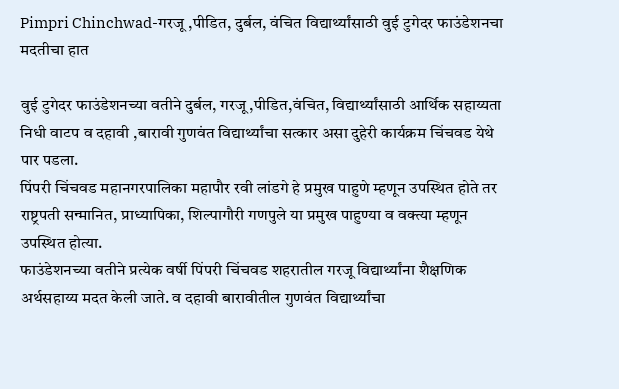Pimpri Chinchwad-गरजू ,पीडित, दुर्बल, वंचित विद्यार्थ्यांसाठी वुई टुगेदर फाउंडेशनचा मदतीचा हात

वुई टुगेदर फाउंडेशनच्या वतीने दुर्बल, गरजू,पीडित,वंचित, विद्यार्थ्यांसाठी आर्थिक सहाय्यता निधी वाटप व दहावी ,बारावी गुणवंत विद्यार्थ्यांचा सत्कार असा दुहेरी कार्यक्रम चिंचवड येथे पार पडला.
पिंपरी चिंचवड महानगरपालिका महापौर रवी लांडगे हे प्रमुख पाहुणे म्हणून उपस्थित होते तर राष्ट्रपती सन्मानित, प्राध्यापिका, शिल्पागौरी गणपुले या प्रमुख पाहुण्या व वक्त्या म्हणून उपस्थित होत्या.
फाउंडेशनच्या वतीने प्रत्येक वर्षी पिंपरी चिंचवड शहरातील गरजू विद्यार्थ्यांना शैक्षणिक अर्थसहाय्य मदत केली जाते. व दहावी बारावीतील गुणवंत विद्यार्थ्यांचा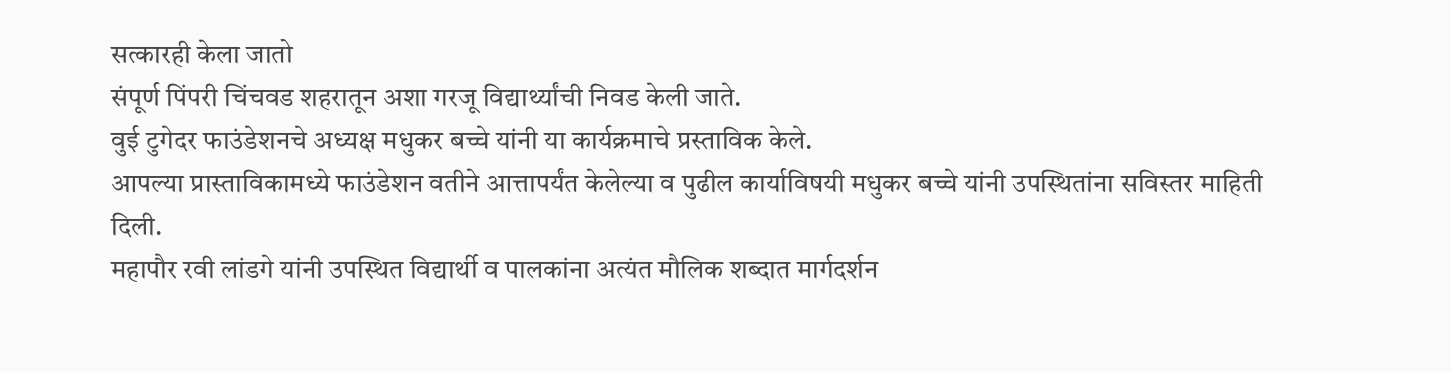सत्कारही केला जातो
संपूर्ण पिंपरी चिंचवड शहरातून अशा गरजू विद्यार्थ्यांची निवड केली जाते.
वुई टुगेदर फाउंडेशनचे अध्यक्ष मधुकर बच्चे यांनी या कार्यक्रमाचे प्रस्ताविक केले.
आपल्या प्रास्ताविकामध्ये फाउंडेशन वतीने आत्तापर्यंत केलेल्या व पुढील कार्याविषयी मधुकर बच्चे यांनी उपस्थितांना सविस्तर माहिती दिली.
महापौर रवी लांडगे यांनी उपस्थित विद्यार्थी व पालकांना अत्यंत मौलिक शब्दात मार्गदर्शन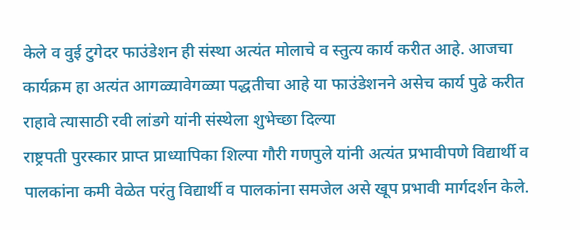केले व वुई टुगेदर फाउंडेशन ही संस्था अत्यंत मोलाचे व स्तुत्य कार्य करीत आहे. आजचा कार्यक्रम हा अत्यंत आगळ्यावेगळ्या पद्धतीचा आहे या फाउंडेशनने असेच कार्य पुढे करीत राहावे त्यासाठी रवी लांडगे यांनी संस्थेला शुभेच्छा दिल्या
राष्ट्रपती पुरस्कार प्राप्त प्राध्यापिका शिल्पा गौरी गणपुले यांनी अत्यंत प्रभावीपणे विद्यार्थी व पालकांना कमी वेळेत परंतु विद्यार्थी व पालकांना समजेल असे खूप प्रभावी मार्गदर्शन केले.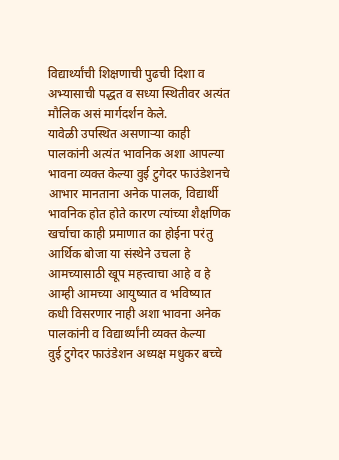विद्यार्थ्यांची शिक्षणाची पुढची दिशा व अभ्यासाची पद्धत व सध्या स्थितीवर अत्यंत मौलिक असं मार्गदर्शन केले.
यावेळी उपस्थित असणाऱ्या काही पालकांनी अत्यंत भावनिक अशा आपल्या भावना व्यक्त केल्या वुई टुगेदर फाउंडेशनचे आभार मानताना अनेक पालक, विद्यार्थी भावनिक होत होते कारण त्यांच्या शैक्षणिक खर्चाचा काही प्रमाणात का होईना परंतु आर्थिक बोजा या संस्थेने उचला हे आमच्यासाठी खूप महत्त्वाचा आहे व हे आम्ही आमच्या आयुष्यात व भविष्यात कधी विसरणार नाही अशा भावना अनेक पालकांनी व विद्यार्थ्यांनी व्यक्त केल्या
वुई टुगेदर फाउंडेशन अध्यक्ष मधुकर बच्चे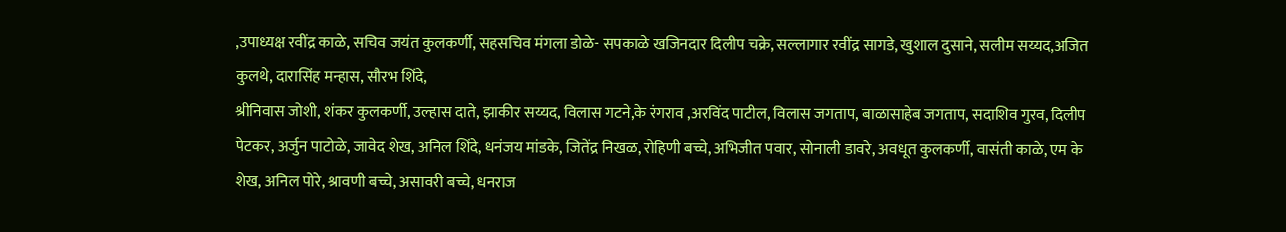,उपाध्यक्ष रवींद्र काळे, सचिव जयंत कुलकर्णी, सहसचिव मंगला डोळे- सपकाळे खजिनदार दिलीप चक्रे, सल्लागार रवींद्र सागडे, खुशाल दुसाने, सलीम सय्यद,अजित कुलथे, दारासिंह मन्हास, सौरभ शिंदे,
श्रीनिवास जोशी, शंकर कुलकर्णी, उल्हास दाते, झाकीर सय्यद, विलास गटने,के रंगराव ,अरविंद पाटील, विलास जगताप, बाळासाहेब जगताप, सदाशिव गुरव, दिलीप पेटकर, अर्जुन पाटोळे, जावेद शेख, अनिल शिंदे, धनंजय मांडके, जितेंद्र निखळ, रोहिणी बच्चे, अभिजीत पवार, सोनाली डावरे, अवधूत कुलकर्णी, वासंती काळे, एम के शेख, अनिल पोरे, श्रावणी बच्चे, असावरी बच्चे, धनराज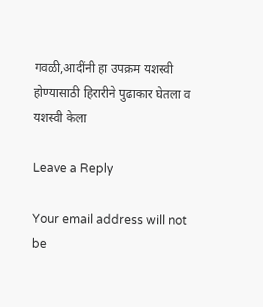गवळी,आदींनी हा उपक्रम यशस्वी होण्यासाठी हिरारीने पुढाकार घेतला व यशस्वी केला

Leave a Reply

Your email address will not be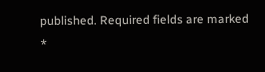published. Required fields are marked *